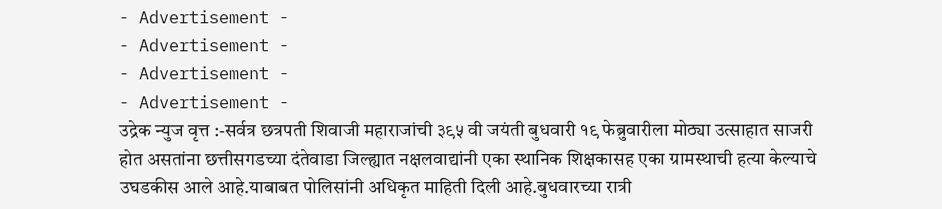- Advertisement -
- Advertisement -
- Advertisement -
- Advertisement -
उद्रेक न्युज वृत्त :-सर्वत्र छत्रपती शिवाजी महाराजांची ३९५ वी जयंती बुधवारी १९ फेब्रुवारीला मोठ्या उत्साहात साजरी होत असतांना छत्तीसगडच्या दंतेवाडा जिल्ह्यात नक्षलवाद्यांनी एका स्थानिक शिक्षकासह एका ग्रामस्थाची हत्या केल्याचे उघडकीस आले आहे.याबाबत पोलिसांनी अधिकृत माहिती दिली आहे.बुधवारच्या रात्री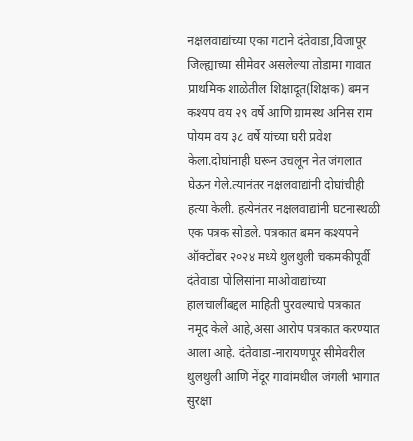नक्षलवाद्यांच्या एका गटाने दंतेवाडा,विजापूर जिल्ह्याच्या सीमेवर असलेल्या तोडामा गावात प्राथमिक शाळेतील शिक्षादूत(शिक्षक) बमन कश्यप वय २९ वर्षे आणि ग्रामस्थ अनिस राम पोयम वय ३८ वर्षे यांच्या घरी प्रवेश केला.दोघांनाही घरून उचलून नेत जंगलात घेऊन गेले.त्यानंतर नक्षलवाद्यांनी दोघांचीही हत्या केली. हत्येनंतर नक्षलवाद्यांनी घटनास्थळी एक पत्रक सोडले. पत्रकात बमन कश्यपने ऑक्टोंबर २०२४ मध्ये थुलथुली चकमकीपूर्वी दंतेवाडा पोलिसांना माओवाद्यांच्या हालचालींबद्दल माहिती पुरवल्याचे पत्रकात नमूद केले आहे,असा आरोप पत्रकात करण्यात आला आहे. दंतेवाडा-नारायणपूर सीमेवरील थुलथुली आणि नेंदूर गावांमधील जंगली भागात सुरक्षा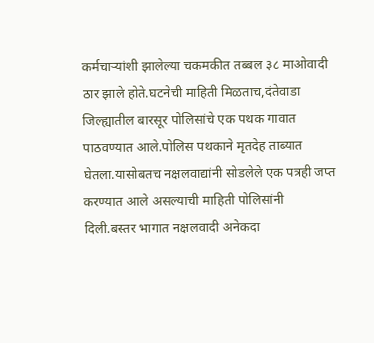कर्मचाऱ्यांशी झालेल्या चकमकीत तब्बल ३८ माओवादी ठार झाले होते.घटनेची माहिती मिळताच,दंतेवाडा जिल्ह्यातील बारसूर पोलिसांचे एक पथक गावात पाठवण्यात आले.पोलिस पथकाने मृतदेह ताब्यात घेतला.यासोबतच नक्षलवाद्यांनी सोडलेले एक पत्रही जप्त करण्यात आले असल्याची माहिती पोलिसांनी दिली.बस्तर भागात नक्षलवादी अनेकदा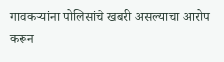गावकऱ्यांना पोलिसांचे खबरी असल्याचा आरोप करून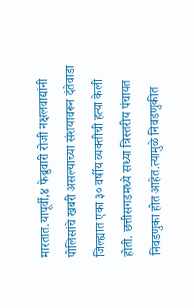मारतात.यापूर्वी,४ फेब्रुवारी रोजी नक्षलवाद्यांनी पोलिसांचे खबरी असल्याच्या संशयावरून दंतेवाडा जिल्ह्यात एका ३० वर्षीय व्यक्तीची हत्या केली होती. छत्तीसगडमध्ये सध्या त्रिस्तरीय पंचायत निवडणुका होत आहेत.त्यामुळे निवडणुकीत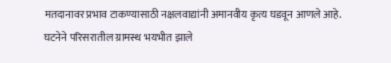मतदानावर प्रभाव टाकण्यासाठी नक्षलवाद्यांनी अमानवीय कृत्य घडवून आणले आहे. घटनेने परिसरातील ग्रामस्थ भयभीत झाले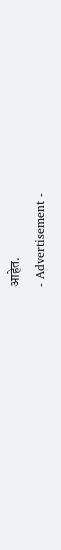आहेत.
- Advertisement -